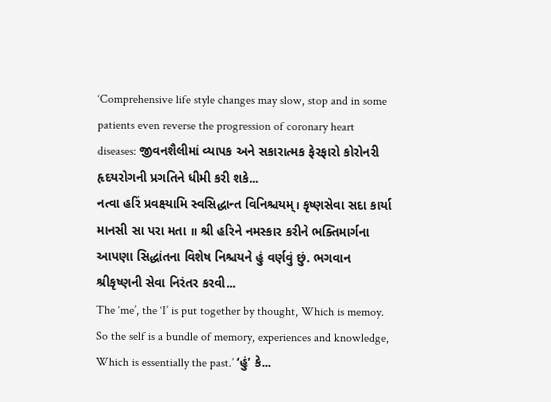‘Comprehensive life style changes may slow, stop and in some patients even reverse the progression of coronary heart diseases: જીવનશૈલીમાં વ્યાપક અને સકારાત્મક ફેરફારો કોરોનરી હૃદયરોગની પ્રગતિને ધીમી કરી શકે...
નત્વા હરિં પ્રવક્ષ્યામિ સ્વસિદ્ધાન્ત વિનિશ્ચયમ્। કૃષ્ણસેવા સદા કાર્યા માનસી સા પરા મતા ॥ શ્રી હરિને નમસ્કાર કરીને ભક્તિમાર્ગના આપણા સિદ્ધાંતના વિશેષ નિશ્ચયને હું વર્ણવું છું. ભગવાન શ્રીકૃષ્ણની સેવા નિરંતર કરવી...
The ‘me’, the ‘I’ is put together by thought, Which is memoy. So the self is a bundle of memory, experiences and knowledge, Which is essentially the past.’ ‘હું’ કે...